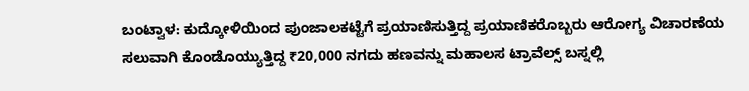ಬಂಟ್ವಾಳ: ಕುದ್ಕೋಳಿಯಿಂದ ಪುಂಜಾಲಕಟ್ಟೆಗೆ ಪ್ರಯಾಣಿಸುತ್ತಿದ್ದ ಪ್ರಯಾಣಿಕರೊಬ್ಬರು ಆರೋಗ್ಯ ವಿಚಾರಣೆಯ ಸಲುವಾಗಿ ಕೊಂಡೊಯ್ಯುತ್ತಿದ್ದ ₹20,000 ನಗದು ಹಣವನ್ನು ಮಹಾಲಸ ಟ್ರಾವೆಲ್ಸ್ ಬಸ್ನಲ್ಲಿ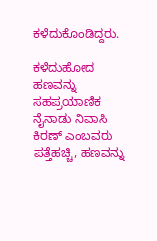ಕಳೆದುಕೊಂಡಿದ್ದರು.

ಕಳೆದುಹೋದ ಹಣವನ್ನು ಸಹಪ್ರಯಾಣಿಕ ನೈನಾಡು ನಿವಾಸಿ ಕಿರಣ್ ಎಂಬವರು ಪತ್ತೆಹಚ್ಚಿ, ಹಣವನ್ನು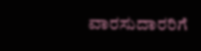ವಾರಸುದಾರರಿಗೆ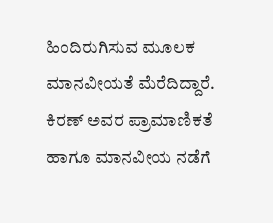ಹಿಂದಿರುಗಿಸುವ ಮೂಲಕ ಮಾನವೀಯತೆ ಮೆರೆದಿದ್ದಾರೆ. ಕಿರಣ್ ಅವರ ಪ್ರಾಮಾಣಿಕತೆ ಹಾಗೂ ಮಾನವೀಯ ನಡೆಗೆ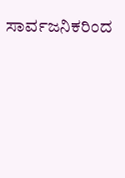ಸಾರ್ವಜನಿಕರಿಂದ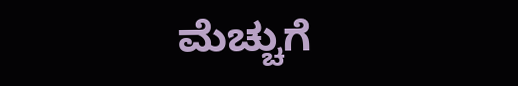ಮೆಚ್ಚುಗೆ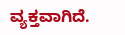ವ್ಯಕ್ತವಾಗಿದೆ.